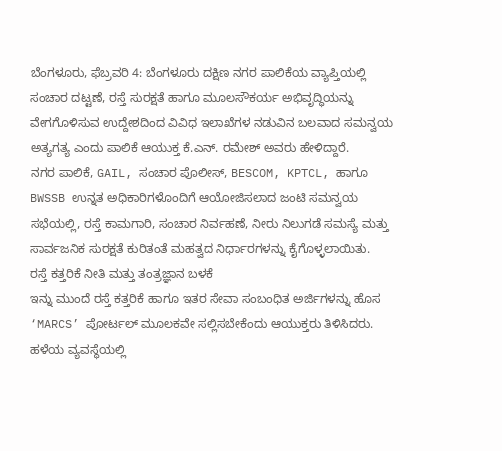ಬೆಂಗಳೂರು, ಫೆಬ್ರವರಿ 4: ಬೆಂಗಳೂರು ದಕ್ಷಿಣ ನಗರ ಪಾಲಿಕೆಯ ವ್ಯಾಪ್ತಿಯಲ್ಲಿ ಸಂಚಾರ ದಟ್ಟಣೆ, ರಸ್ತೆ ಸುರಕ್ಷತೆ ಹಾಗೂ ಮೂಲಸೌಕರ್ಯ ಅಭಿವೃದ್ಧಿಯನ್ನು ವೇಗಗೊಳಿಸುವ ಉದ್ದೇಶದಿಂದ ವಿವಿಧ ಇಲಾಖೆಗಳ ನಡುವಿನ ಬಲವಾದ ಸಮನ್ವಯ ಅತ್ಯಗತ್ಯ ಎಂದು ಪಾಲಿಕೆ ಆಯುಕ್ತ ಕೆ.ಎನ್. ರಮೇಶ್ ಅವರು ಹೇಳಿದ್ದಾರೆ.
ನಗರ ಪಾಲಿಕೆ, GAIL, ಸಂಚಾರ ಪೊಲೀಸ್, BESCOM, KPTCL, ಹಾಗೂ BWSSB ಉನ್ನತ ಅಧಿಕಾರಿಗಳೊಂದಿಗೆ ಆಯೋಜಿಸಲಾದ ಜಂಟಿ ಸಮನ್ವಯ ಸಭೆಯಲ್ಲಿ, ರಸ್ತೆ ಕಾಮಗಾರಿ, ಸಂಚಾರ ನಿರ್ವಹಣೆ, ನೀರು ನಿಲುಗಡೆ ಸಮಸ್ಯೆ ಮತ್ತು ಸಾರ್ವಜನಿಕ ಸುರಕ್ಷತೆ ಕುರಿತಂತೆ ಮಹತ್ವದ ನಿರ್ಧಾರಗಳನ್ನು ಕೈಗೊಳ್ಳಲಾಯಿತು.
ರಸ್ತೆ ಕತ್ತರಿಕೆ ನೀತಿ ಮತ್ತು ತಂತ್ರಜ್ಞಾನ ಬಳಕೆ
ಇನ್ನು ಮುಂದೆ ರಸ್ತೆ ಕತ್ತರಿಕೆ ಹಾಗೂ ಇತರ ಸೇವಾ ಸಂಬಂಧಿತ ಅರ್ಜಿಗಳನ್ನು ಹೊಸ ‘MARCS’ ಪೋರ್ಟಲ್ ಮೂಲಕವೇ ಸಲ್ಲಿಸಬೇಕೆಂದು ಆಯುಕ್ತರು ತಿಳಿಸಿದರು. ಹಳೆಯ ವ್ಯವಸ್ಥೆಯಲ್ಲಿ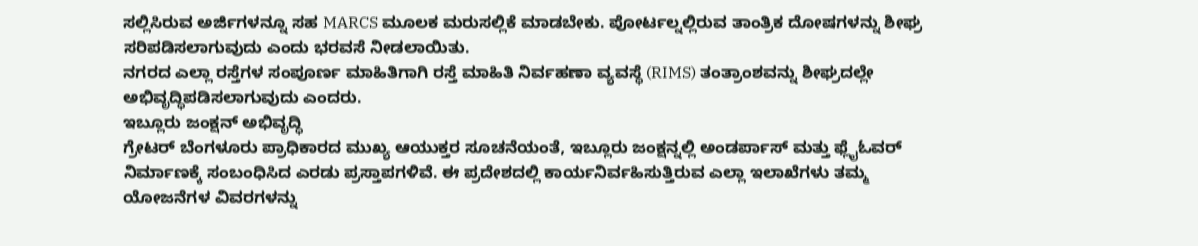ಸಲ್ಲಿಸಿರುವ ಅರ್ಜಿಗಳನ್ನೂ ಸಹ MARCS ಮೂಲಕ ಮರುಸಲ್ಲಿಕೆ ಮಾಡಬೇಕು. ಪೋರ್ಟಲ್ನಲ್ಲಿರುವ ತಾಂತ್ರಿಕ ದೋಷಗಳನ್ನು ಶೀಘ್ರ ಸರಿಪಡಿಸಲಾಗುವುದು ಎಂದು ಭರವಸೆ ನೀಡಲಾಯಿತು.
ನಗರದ ಎಲ್ಲಾ ರಸ್ತೆಗಳ ಸಂಪೂರ್ಣ ಮಾಹಿತಿಗಾಗಿ ರಸ್ತೆ ಮಾಹಿತಿ ನಿರ್ವಹಣಾ ವ್ಯವಸ್ಥೆ (RIMS) ತಂತ್ರಾಂಶವನ್ನು ಶೀಘ್ರದಲ್ಲೇ ಅಭಿವೃದ್ಧಿಪಡಿಸಲಾಗುವುದು ಎಂದರು.
ಇಬ್ಲೂರು ಜಂಕ್ಷನ್ ಅಭಿವೃದ್ಧಿ
ಗ್ರೇಟರ್ ಬೆಂಗಳೂರು ಪ್ರಾಧಿಕಾರದ ಮುಖ್ಯ ಆಯುಕ್ತರ ಸೂಚನೆಯಂತೆ, ಇಬ್ಲೂರು ಜಂಕ್ಷನ್ನಲ್ಲಿ ಅಂಡರ್ಪಾಸ್ ಮತ್ತು ಫ್ಲೈಓವರ್ ನಿರ್ಮಾಣಕ್ಕೆ ಸಂಬಂಧಿಸಿದ ಎರಡು ಪ್ರಸ್ತಾಪಗಳಿವೆ. ಈ ಪ್ರದೇಶದಲ್ಲಿ ಕಾರ್ಯನಿರ್ವಹಿಸುತ್ತಿರುವ ಎಲ್ಲಾ ಇಲಾಖೆಗಳು ತಮ್ಮ ಯೋಜನೆಗಳ ವಿವರಗಳನ್ನು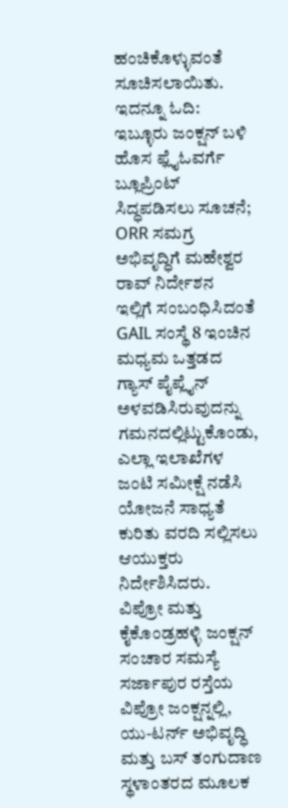ಹಂಚಿಕೊಳ್ಳುವಂತೆ ಸೂಚಿಸಲಾಯಿತು.
ಇದನ್ನೂ ಓದಿ: ಇಬ್ಳೂರು ಜಂಕ್ಷನ್ ಬಳಿ ಹೊಸ ಫ್ಲೈಓವರ್ಗೆ ಬ್ಲೂಪ್ರಿಂಟ್ ಸಿದ್ಧಪಡಿಸಲು ಸೂಚನೆ; ORR ಸಮಗ್ರ ಅಭಿವೃದ್ಧಿಗೆ ಮಹೇಶ್ವರ ರಾವ್ ನಿರ್ದೇಶನ
ಇಲ್ಲಿಗೆ ಸಂಬಂಧಿಸಿದಂತೆ GAIL ಸಂಸ್ಥೆ 8 ಇಂಚಿನ ಮಧ್ಯಮ ಒತ್ತಡದ ಗ್ಯಾಸ್ ಪೈಪ್ಲೈನ್ ಅಳವಡಿಸಿರುವುದನ್ನು ಗಮನದಲ್ಲಿಟ್ಟುಕೊಂಡು, ಎಲ್ಲಾ ಇಲಾಖೆಗಳ ಜಂಟಿ ಸಮೀಕ್ಷೆ ನಡೆಸಿ ಯೋಜನೆ ಸಾಧ್ಯತೆ ಕುರಿತು ವರದಿ ಸಲ್ಲಿಸಲು ಆಯುಕ್ತರು ನಿರ್ದೇಶಿಸಿದರು.
ವಿಪ್ರೋ ಮತ್ತು ಕೈಕೊಂಡ್ರಹಳ್ಳಿ ಜಂಕ್ಷನ್ ಸಂಚಾರ ಸಮಸ್ಯೆ
ಸರ್ಜಾಪುರ ರಸ್ತೆಯ ವಿಪ್ರೋ ಜಂಕ್ಷನ್ನಲ್ಲಿ, ಯು-ಟರ್ನ್ ಅಭಿವೃದ್ಧಿ ಮತ್ತು ಬಸ್ ತಂಗುದಾಣ ಸ್ಥಳಾಂತರದ ಮೂಲಕ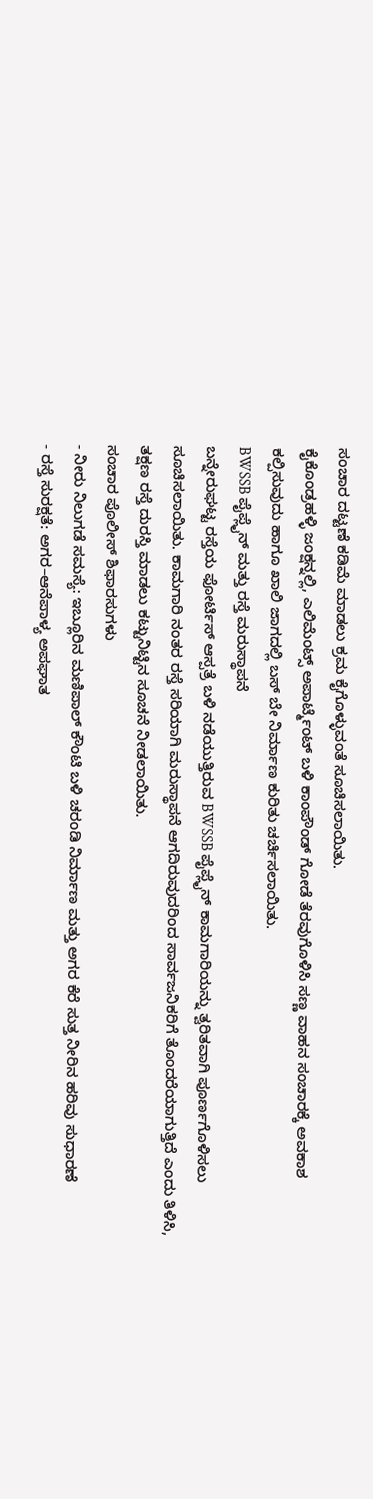ಸಂಚಾರ ದಟ್ಟಣೆ ಕಡಿಮೆ ಮಾಡಲು ಕ್ರಮ ಕೈಗೊಳ್ಳುವಂತೆ ಸೂಚಿಸಲಾಯಿತು.
ಕೈಕೊಂಡ್ರಹಳ್ಳಿ ಜಂಕ್ಷನ್ನಲ್ಲಿ, ಎಲಿಮೆಂಟ್ಸ್ ಅಪಾರ್ಟ್ಮೆಂಟ್ ಬಳಿ ಕಾಂಪೌಂಡ್ ಗೋಡೆ ತೆರವುಗೊಳಿಸಿ ಸಣ್ಣ ವಾಹನ ಸಂಚಾರಕ್ಕೆ ಅವಕಾಶ ಕಲ್ಪಿಸುವುದು ಹಾಗೂ ಖಾಲಿ ಜಾಗದಲ್ಲಿ ಬಸ್ ಬೇ ನಿರ್ಮಾಣ ಕುರಿತು ಚರ್ಚಿಸಲಾಯಿತು.
BWSSB ಪೈಪ್ಲೈನ್ ಮತ್ತು ರಸ್ತೆ ಮರುಸ್ಥಾಪನೆ
ಬನ್ನೇರುಘಟ್ಟ ರಸ್ತೆಯ ಫೋರ್ಟಿಸ್ ಆಸ್ಪತ್ರೆ ಬಳಿ ನಡೆಯುತ್ತಿರುವ BWSSB ಪೈಪ್ಲೈನ್ ಕಾಮಗಾರಿಯನ್ನು ತ್ವರಿತವಾಗಿ ಪೂರ್ಣಗೊಳಿಸಲು ಸೂಚಿಸಲಾಯಿತು. ಕಾಮಗಾರಿ ನಂತರ ರಸ್ತೆ ಸರಿಯಾಗಿ ಮರುಸ್ಥಾಪನೆ ಆಗದಿರುವುದರಿಂದ ಸಾರ್ವಜನಿಕರಿಗೆ ತೊಂದರೆಯಾಗುತ್ತಿದೆ ಎಂದು ತಿಳಿಸಿ, ತಕ್ಷಣ ರಸ್ತೆ ದುರಸ್ತಿ ಮಾಡಲು ಕಟ್ಟುನಿಟ್ಟಿನ ಸೂಚನೆ ನೀಡಲಾಯಿತು.
ಸಂಚಾರ ಪೊಲೀಸ್ ಶಿಫಾರಸುಗಳು
- ನೀರು ನಿಲುಗಡೆ ಸಮಸ್ಯೆ: ಇಬ್ಲೂರಿನ ಮಣಿಪಾಲ್ ಕೌಂಟಿ ಬಳಿ ಚರಂಡಿ ನಿರ್ಮಾಣ ಮತ್ತು ಅಗರ ಕೆರೆ ಸುತ್ತ ನೀರಿನ ಹರಿವು ಸುಧಾರಣೆ
- ರಸ್ತೆ ಸುರಕ್ಷತೆ: ಅಗರ–ಆನೆಪಾಳ್ಯ ಅಪಘಾತ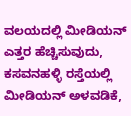ವಲಯದಲ್ಲಿ ಮೀಡಿಯನ್ ಎತ್ತರ ಹೆಚ್ಚಿಸುವುದು, ಕಸವನಹಳ್ಳಿ ರಸ್ತೆಯಲ್ಲಿ ಮೀಡಿಯನ್ ಅಳವಡಿಕೆ,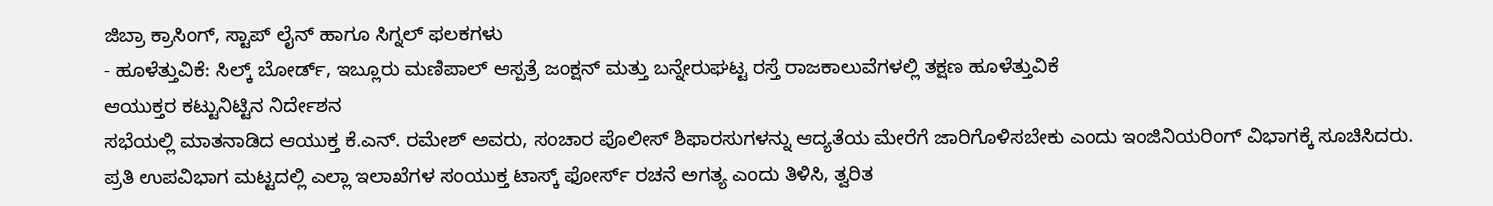ಜಿಬ್ರಾ ಕ್ರಾಸಿಂಗ್, ಸ್ಟಾಪ್ ಲೈನ್ ಹಾಗೂ ಸಿಗ್ನಲ್ ಫಲಕಗಳು
- ಹೂಳೆತ್ತುವಿಕೆ: ಸಿಲ್ಕ್ ಬೋರ್ಡ್, ಇಬ್ಲೂರು ಮಣಿಪಾಲ್ ಆಸ್ಪತ್ರೆ ಜಂಕ್ಷನ್ ಮತ್ತು ಬನ್ನೇರುಘಟ್ಟ ರಸ್ತೆ ರಾಜಕಾಲುವೆಗಳಲ್ಲಿ ತಕ್ಷಣ ಹೂಳೆತ್ತುವಿಕೆ
ಆಯುಕ್ತರ ಕಟ್ಟುನಿಟ್ಟಿನ ನಿರ್ದೇಶನ
ಸಭೆಯಲ್ಲಿ ಮಾತನಾಡಿದ ಆಯುಕ್ತ ಕೆ.ಎನ್. ರಮೇಶ್ ಅವರು, ಸಂಚಾರ ಪೊಲೀಸ್ ಶಿಫಾರಸುಗಳನ್ನು ಆದ್ಯತೆಯ ಮೇರೆಗೆ ಜಾರಿಗೊಳಿಸಬೇಕು ಎಂದು ಇಂಜಿನಿಯರಿಂಗ್ ವಿಭಾಗಕ್ಕೆ ಸೂಚಿಸಿದರು.
ಪ್ರತಿ ಉಪವಿಭಾಗ ಮಟ್ಟದಲ್ಲಿ ಎಲ್ಲಾ ಇಲಾಖೆಗಳ ಸಂಯುಕ್ತ ಟಾಸ್ಕ್ ಫೋರ್ಸ್ ರಚನೆ ಅಗತ್ಯ ಎಂದು ತಿಳಿಸಿ, ತ್ವರಿತ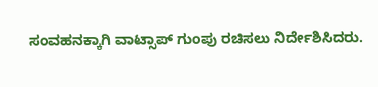ಸಂವಹನಕ್ಕಾಗಿ ವಾಟ್ಸಾಪ್ ಗುಂಪು ರಚಿಸಲು ನಿರ್ದೇಶಿಸಿದರು.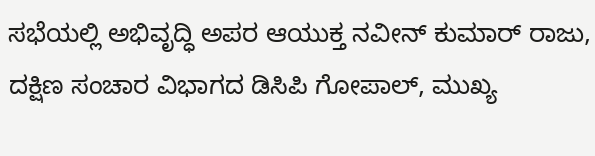ಸಭೆಯಲ್ಲಿ ಅಭಿವೃದ್ಧಿ ಅಪರ ಆಯುಕ್ತ ನವೀನ್ ಕುಮಾರ್ ರಾಜು, ದಕ್ಷಿಣ ಸಂಚಾರ ವಿಭಾಗದ ಡಿಸಿಪಿ ಗೋಪಾಲ್, ಮುಖ್ಯ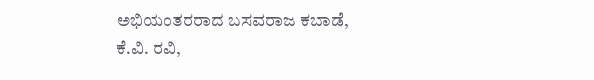ಅಭಿಯಂತರರಾದ ಬಸವರಾಜ ಕಬಾಡೆ, ಕೆ.ವಿ. ರವಿ,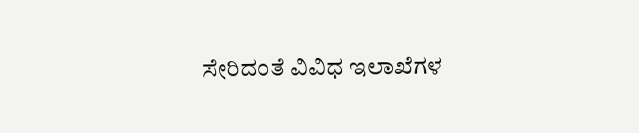ಸೇರಿದಂತೆ ವಿವಿಧ ಇಲಾಖೆಗಳ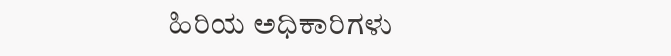ಹಿರಿಯ ಅಧಿಕಾರಿಗಳು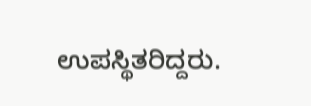ಉಪಸ್ಥಿತರಿದ್ದರು.